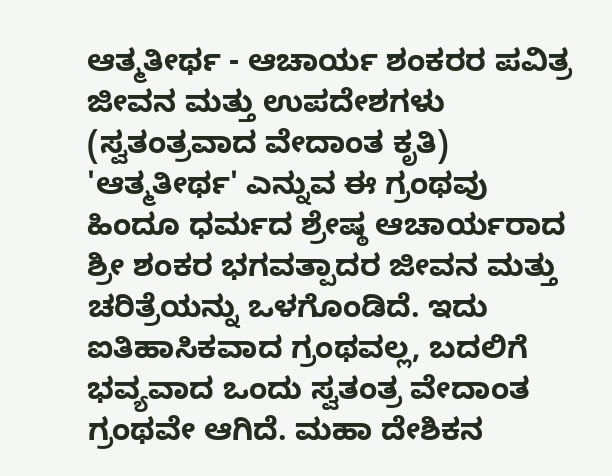ಆತ್ಮತೀರ್ಥ - ಆಚಾರ್ಯ ಶಂಕರರ ಪವಿತ್ರ ಜೀವನ ಮತ್ತು ಉಪದೇಶಗಳು (ಸ್ವತಂತ್ರವಾದ ವೇದಾಂತ ಕೃತಿ)
'ಆತ್ಮತೀರ್ಥ' ಎನ್ನುವ ಈ ಗ್ರಂಥವು ಹಿಂದೂ ಧರ್ಮದ ಶ್ರೇಷ್ಠ ಆಚಾರ್ಯರಾದ ಶ್ರೀ ಶಂಕರ ಭಗವತ್ಪಾದರ ಜೀವನ ಮತ್ತು ಚರಿತ್ರೆಯನ್ನು ಒಳಗೊಂಡಿದೆ. ಇದು ಐತಿಹಾಸಿಕವಾದ ಗ್ರಂಥವಲ್ಲ, ಬದಲಿಗೆ ಭವ್ಯವಾದ ಒಂದು ಸ್ವತಂತ್ರ ವೇದಾಂತ ಗ್ರಂಥವೇ ಆಗಿದೆ. ಮಹಾ ದೇಶಿಕನ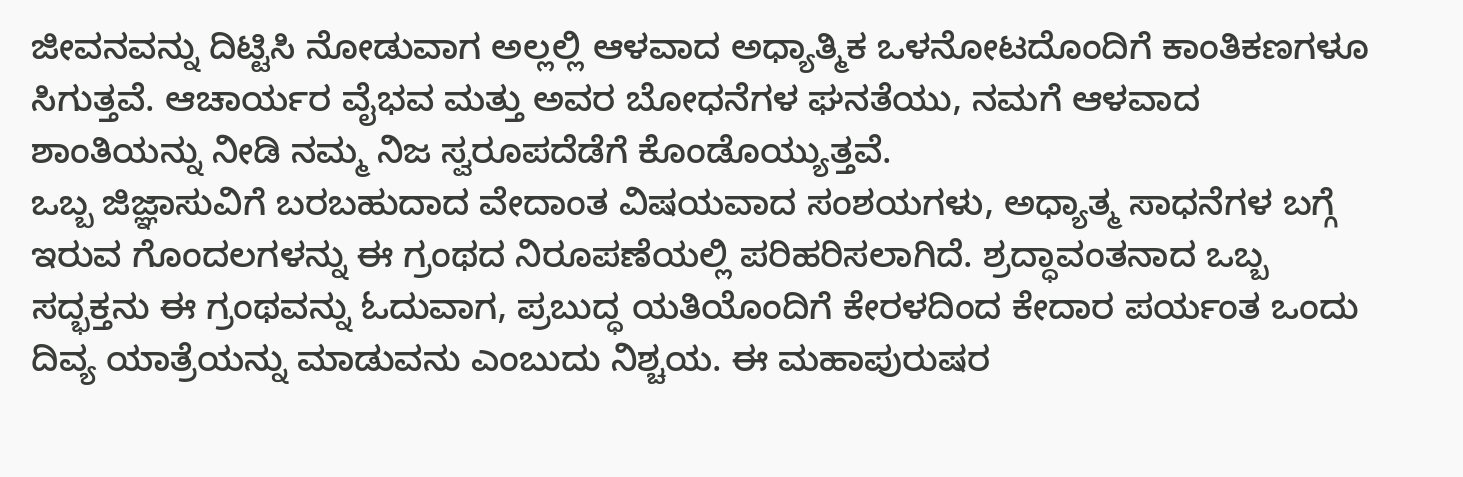ಜೀವನವನ್ನು ದಿಟ್ಟಿಸಿ ನೋಡುವಾಗ ಅಲ್ಲಲ್ಲಿ ಆಳವಾದ ಅಧ್ಯಾತ್ಮಿಕ ಒಳನೋಟದೊಂದಿಗೆ ಕಾಂತಿಕಣಗಳೂ ಸಿಗುತ್ತವೆ. ಆಚಾರ್ಯರ ವೈಭವ ಮತ್ತು ಅವರ ಬೋಧನೆಗಳ ಘನತೆಯು, ನಮಗೆ ಆಳವಾದ ಶಾಂತಿಯನ್ನು ನೀಡಿ ನಮ್ಮ ನಿಜ ಸ್ವರೂಪದೆಡೆಗೆ ಕೊಂಡೊಯ್ಯುತ್ತವೆ.
ಒಬ್ಬ ಜಿಜ್ಞಾಸುವಿಗೆ ಬರಬಹುದಾದ ವೇದಾಂತ ವಿಷಯವಾದ ಸಂಶಯಗಳು, ಅಧ್ಯಾತ್ಮ ಸಾಧನೆಗಳ ಬಗ್ಗೆ ಇರುವ ಗೊಂದಲಗಳನ್ನು ಈ ಗ್ರಂಥದ ನಿರೂಪಣೆಯಲ್ಲಿ ಪರಿಹರಿಸಲಾಗಿದೆ. ಶ್ರದ್ಧಾವಂತನಾದ ಒಬ್ಬ ಸದ್ಭಕ್ತನು ಈ ಗ್ರಂಥವನ್ನು ಓದುವಾಗ, ಪ್ರಬುದ್ಧ ಯತಿಯೊಂದಿಗೆ ಕೇರಳದಿಂದ ಕೇದಾರ ಪರ್ಯಂತ ಒಂದು ದಿವ್ಯ ಯಾತ್ರೆಯನ್ನು ಮಾಡುವನು ಎಂಬುದು ನಿಶ್ಚಯ. ಈ ಮಹಾಪುರುಷರ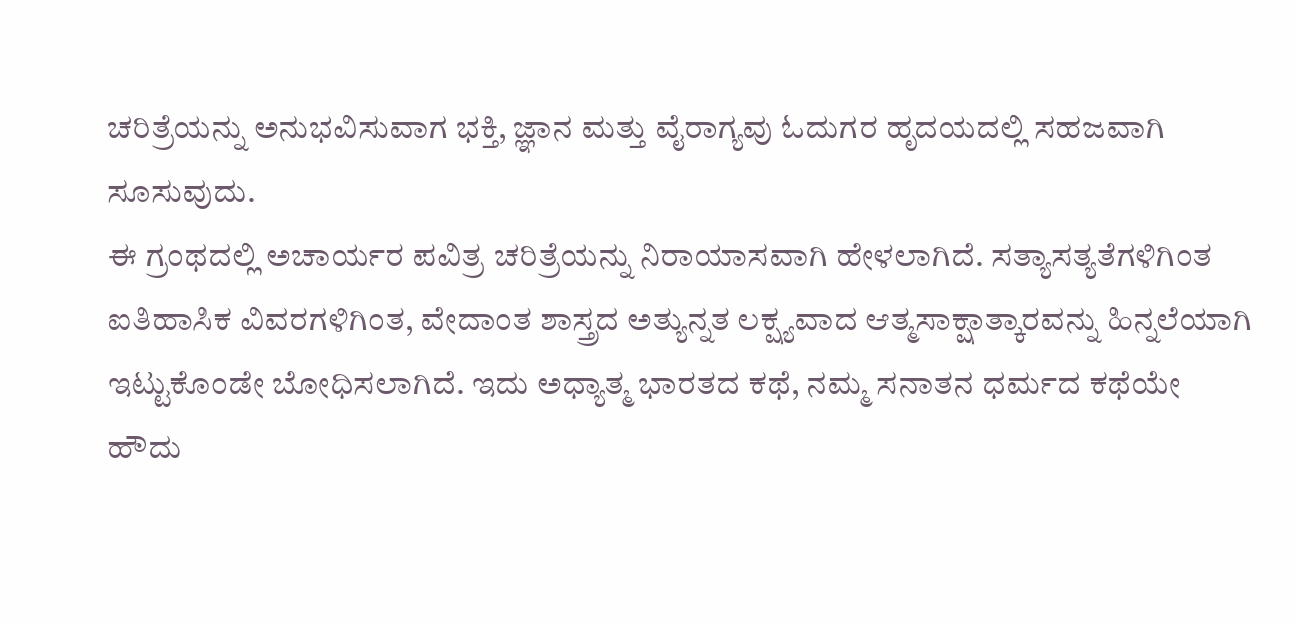ಚರಿತ್ರೆಯನ್ನು ಅನುಭವಿಸುವಾಗ ಭಕ್ತಿ, ಜ್ಞಾನ ಮತ್ತು ವೈರಾಗ್ಯವು ಓದುಗರ ಹೃದಯದಲ್ಲಿ ಸಹಜವಾಗಿ ಸೂಸುವುದು.
ಈ ಗ್ರಂಥದಲ್ಲಿ ಅಚಾರ್ಯರ ಪವಿತ್ರ ಚರಿತ್ರೆಯನ್ನು ನಿರಾಯಾಸವಾಗಿ ಹೇಳಲಾಗಿದೆ. ಸತ್ಯಾಸತ್ಯತೆಗಳಿಗಿಂತ ಐತಿಹಾಸಿಕ ವಿವರಗಳಿಗಿಂತ, ವೇದಾಂತ ಶಾಸ್ತ್ರದ ಅತ್ಯುನ್ನತ ಲಕ್ಷ್ಯವಾದ ಆತ್ಮಸಾಕ್ಷಾತ್ಕಾರವನ್ನು ಹಿನ್ನಲೆಯಾಗಿ ಇಟ್ಟುಕೊಂಡೇ ಬೋಧಿಸಲಾಗಿದೆ. ಇದು ಅಧ್ಯಾತ್ಮ ಭಾರತದ ಕಥೆ, ನಮ್ಮ ಸನಾತನ ಧರ್ಮದ ಕಥೆಯೇ ಹೌದು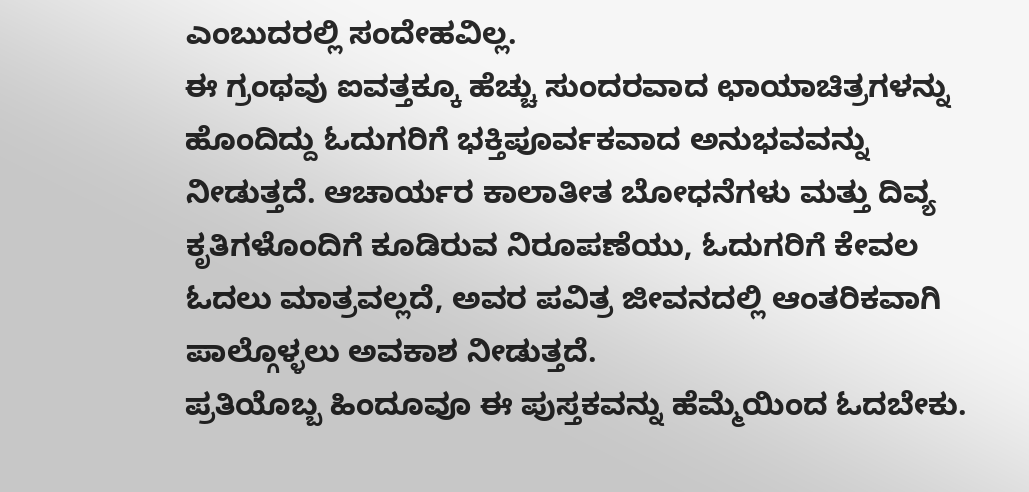ಎಂಬುದರಲ್ಲಿ ಸಂದೇಹವಿಲ್ಲ.
ಈ ಗ್ರಂಥವು ಐವತ್ತಕ್ಕೂ ಹೆಚ್ಚು ಸುಂದರವಾದ ಛಾಯಾಚಿತ್ರಗಳನ್ನು ಹೊಂದಿದ್ದು ಓದುಗರಿಗೆ ಭಕ್ತಿಪೂರ್ವಕವಾದ ಅನುಭವವನ್ನು ನೀಡುತ್ತದೆ. ಆಚಾರ್ಯರ ಕಾಲಾತೀತ ಬೋಧನೆಗಳು ಮತ್ತು ದಿವ್ಯ ಕೃತಿಗಳೊಂದಿಗೆ ಕೂಡಿರುವ ನಿರೂಪಣೆಯು, ಓದುಗರಿಗೆ ಕೇವಲ ಓದಲು ಮಾತ್ರವಲ್ಲದೆ, ಅವರ ಪವಿತ್ರ ಜೀವನದಲ್ಲಿ ಆಂತರಿಕವಾಗಿ ಪಾಲ್ಗೊಳ್ಳಲು ಅವಕಾಶ ನೀಡುತ್ತದೆ.
ಪ್ರತಿಯೊಬ್ಬ ಹಿಂದೂವೂ ಈ ಪುಸ್ತಕವನ್ನು ಹೆಮ್ಮೆಯಿಂದ ಓದಬೇಕು.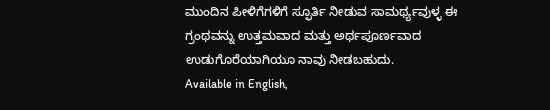ಮುಂದಿನ ಪೀಳಿಗೆಗಳಿಗೆ ಸ್ಫೂರ್ತಿ ನೀಡುವ ಸಾಮರ್ಥ್ಯವುಳ್ಳ ಈ ಗ್ರಂಥವನ್ನು ಉತ್ತಮವಾದ ಮತ್ತು ಅರ್ಥಪೂರ್ಣವಾದ ಉಡುಗೊರೆಯಾಗಿಯೂ ನಾವು ನೀಡಬಹುದು.
Available in English,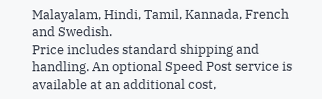Malayalam, Hindi, Tamil, Kannada, French and Swedish.
Price includes standard shipping and handling. An optional Speed Post service is available at an additional cost,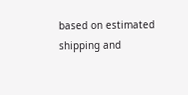based on estimated shipping and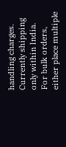handling charges.
Currently shipping only within India.
For bulk orders, either place multiple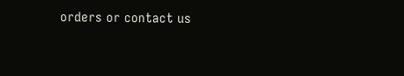orders or contact us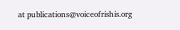at publications@voiceofrishis.org